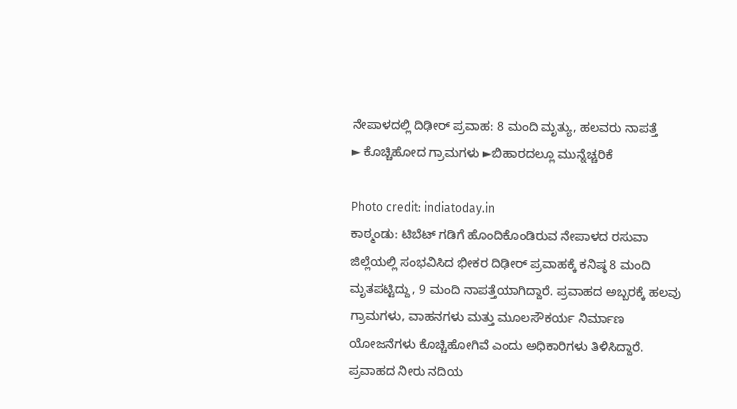ನೇಪಾಳದಲ್ಲಿ ದಿಢೀರ್ ಪ್ರವಾಹ: 8 ಮಂದಿ ಮೃತ್ಯು, ಹಲವರು ನಾಪತ್ತೆ
► ಕೊಚ್ಚಿಹೋದ ಗ್ರಾಮಗಳು ►ಬಿಹಾರದಲ್ಲೂ ಮುನ್ನೆಚ್ಚರಿಕೆ

Photo credit: indiatoday.in
ಕಾಠ್ಮಂಡು: ಟಿಬೆಟ್ ಗಡಿಗೆ ಹೊಂದಿಕೊಂಡಿರುವ ನೇಪಾಳದ ರಸುವಾ ಜಿಲ್ಲೆಯಲ್ಲಿ ಸಂಭವಿಸಿದ ಭೀಕರ ದಿಢೀರ್ ಪ್ರವಾಹಕ್ಕೆ ಕನಿಷ್ಠ 8 ಮಂದಿ ಮೃತಪಟ್ಟಿದ್ದು, 9 ಮಂದಿ ನಾಪತ್ತೆಯಾಗಿದ್ದಾರೆ. ಪ್ರವಾಹದ ಅಬ್ಬರಕ್ಕೆ ಹಲವು ಗ್ರಾಮಗಳು, ವಾಹನಗಳು ಮತ್ತು ಮೂಲಸೌಕರ್ಯ ನಿರ್ಮಾಣ ಯೋಜನೆಗಳು ಕೊಚ್ಚಿಹೋಗಿವೆ ಎಂದು ಅಧಿಕಾರಿಗಳು ತಿಳಿಸಿದ್ದಾರೆ.
ಪ್ರವಾಹದ ನೀರು ನದಿಯ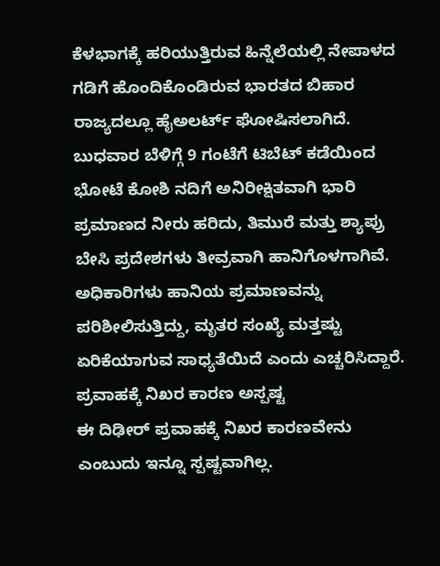ಕೆಳಭಾಗಕ್ಕೆ ಹರಿಯುತ್ತಿರುವ ಹಿನ್ನೆಲೆಯಲ್ಲಿ ನೇಪಾಳದ ಗಡಿಗೆ ಹೊಂದಿಕೊಂಡಿರುವ ಭಾರತದ ಬಿಹಾರ ರಾಜ್ಯದಲ್ಲೂ ಹೈಅಲರ್ಟ್ ಘೋಷಿಸಲಾಗಿದೆ.
ಬುಧವಾರ ಬೆಳಿಗ್ಗೆ 9 ಗಂಟೆಗೆ ಟಿಬೆಟ್ ಕಡೆಯಿಂದ ಭೋಟೆ ಕೋಶಿ ನದಿಗೆ ಅನಿರೀಕ್ಷಿತವಾಗಿ ಭಾರಿ ಪ್ರಮಾಣದ ನೀರು ಹರಿದು, ತಿಮುರೆ ಮತ್ತು ಶ್ಯಾಪ್ರು ಬೇಸಿ ಪ್ರದೇಶಗಳು ತೀವ್ರವಾಗಿ ಹಾನಿಗೊಳಗಾಗಿವೆ. ಅಧಿಕಾರಿಗಳು ಹಾನಿಯ ಪ್ರಮಾಣವನ್ನು ಪರಿಶೀಲಿಸುತ್ತಿದ್ದು, ಮೃತರ ಸಂಖ್ಯೆ ಮತ್ತಷ್ಟು ಏರಿಕೆಯಾಗುವ ಸಾಧ್ಯತೆಯಿದೆ ಎಂದು ಎಚ್ಚರಿಸಿದ್ದಾರೆ.
ಪ್ರವಾಹಕ್ಕೆ ನಿಖರ ಕಾರಣ ಅಸ್ಪಷ್ಟ
ಈ ದಿಢೀರ್ ಪ್ರವಾಹಕ್ಕೆ ನಿಖರ ಕಾರಣವೇನು ಎಂಬುದು ಇನ್ನೂ ಸ್ಪಷ್ಟವಾಗಿಲ್ಲ.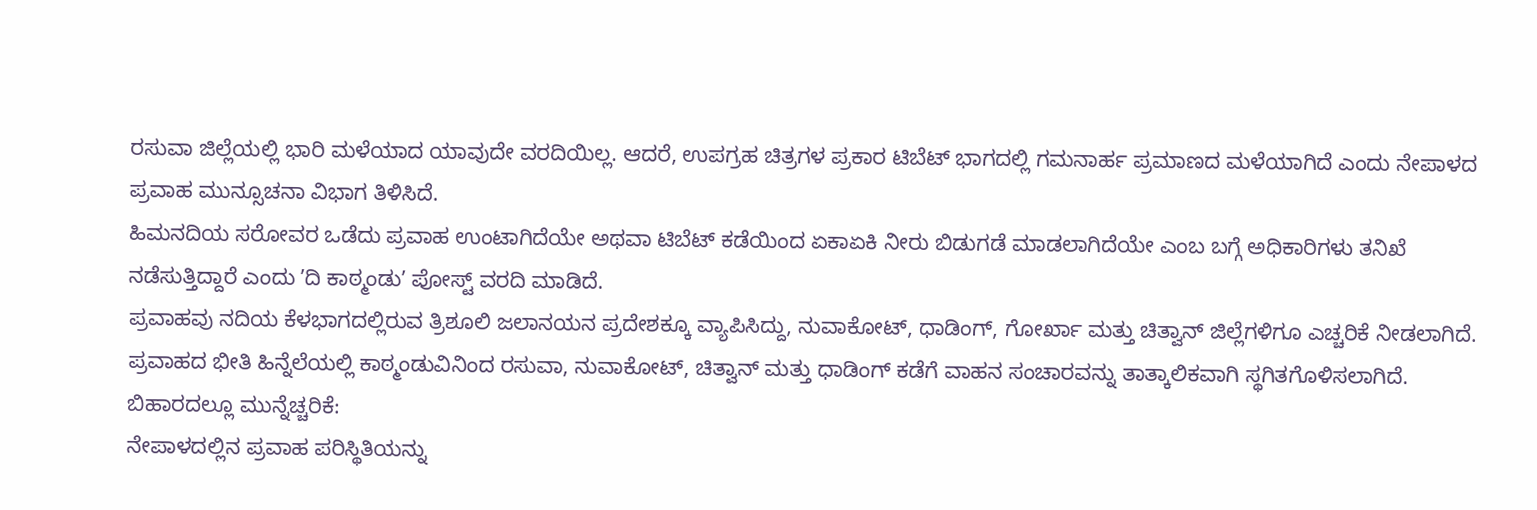ರಸುವಾ ಜಿಲ್ಲೆಯಲ್ಲಿ ಭಾರಿ ಮಳೆಯಾದ ಯಾವುದೇ ವರದಿಯಿಲ್ಲ. ಆದರೆ, ಉಪಗ್ರಹ ಚಿತ್ರಗಳ ಪ್ರಕಾರ ಟಿಬೆಟ್ ಭಾಗದಲ್ಲಿ ಗಮನಾರ್ಹ ಪ್ರಮಾಣದ ಮಳೆಯಾಗಿದೆ ಎಂದು ನೇಪಾಳದ ಪ್ರವಾಹ ಮುನ್ಸೂಚನಾ ವಿಭಾಗ ತಿಳಿಸಿದೆ.
ಹಿಮನದಿಯ ಸರೋವರ ಒಡೆದು ಪ್ರವಾಹ ಉಂಟಾಗಿದೆಯೇ ಅಥವಾ ಟಿಬೆಟ್ ಕಡೆಯಿಂದ ಏಕಾಏಕಿ ನೀರು ಬಿಡುಗಡೆ ಮಾಡಲಾಗಿದೆಯೇ ಎಂಬ ಬಗ್ಗೆ ಅಧಿಕಾರಿಗಳು ತನಿಖೆ ನಡೆಸುತ್ತಿದ್ದಾರೆ ಎಂದು ʼದಿ ಕಾಠ್ಮಂಡುʼ ಪೋಸ್ಟ್ ವರದಿ ಮಾಡಿದೆ.
ಪ್ರವಾಹವು ನದಿಯ ಕೆಳಭಾಗದಲ್ಲಿರುವ ತ್ರಿಶೂಲಿ ಜಲಾನಯನ ಪ್ರದೇಶಕ್ಕೂ ವ್ಯಾಪಿಸಿದ್ದು, ನುವಾಕೋಟ್, ಧಾಡಿಂಗ್, ಗೋರ್ಖಾ ಮತ್ತು ಚಿತ್ವಾನ್ ಜಿಲ್ಲೆಗಳಿಗೂ ಎಚ್ಚರಿಕೆ ನೀಡಲಾಗಿದೆ.
ಪ್ರವಾಹದ ಭೀತಿ ಹಿನ್ನೆಲೆಯಲ್ಲಿ ಕಾಠ್ಮಂಡುವಿನಿಂದ ರಸುವಾ, ನುವಾಕೋಟ್, ಚಿತ್ವಾನ್ ಮತ್ತು ಧಾಡಿಂಗ್ ಕಡೆಗೆ ವಾಹನ ಸಂಚಾರವನ್ನು ತಾತ್ಕಾಲಿಕವಾಗಿ ಸ್ಥಗಿತಗೊಳಿಸಲಾಗಿದೆ.
ಬಿಹಾರದಲ್ಲೂ ಮುನ್ನೆಚ್ಚರಿಕೆ:
ನೇಪಾಳದಲ್ಲಿನ ಪ್ರವಾಹ ಪರಿಸ್ಥಿತಿಯನ್ನು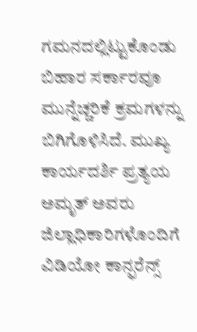ಗಮನದಲ್ಲಿಟ್ಟುಕೊಂಡು ಬಿಹಾರ ಸರ್ಕಾರವೂ ಮುನ್ನೆಚ್ಚರಿಕೆ ಕ್ರಮಗಳನ್ನು ಬಿಗಿಗೊಳಿಸಿದೆ. ಮುಖ್ಯ ಕಾರ್ಯದರ್ಶಿ ಪ್ರತ್ಯಯ ಅಮೃತ್ ಅವರು ಜಿಲ್ಲಾಧಿಕಾರಿಗಳೊಂದಿಗೆ ವಿಡಿಯೋ ಕಾನ್ಫರೆನ್ಸ್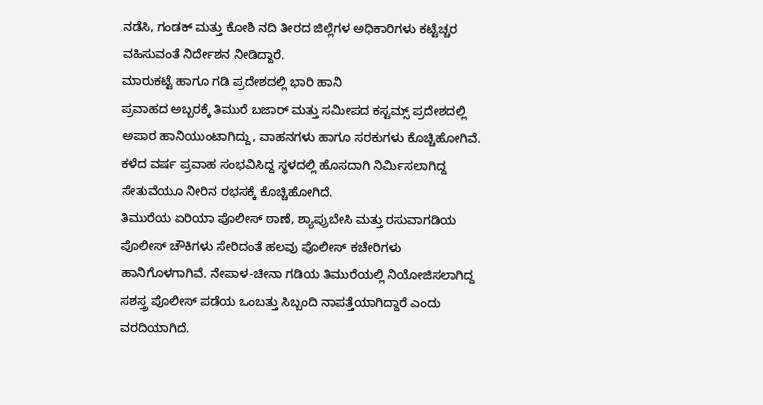ನಡೆಸಿ, ಗಂಡಕ್ ಮತ್ತು ಕೋಶಿ ನದಿ ತೀರದ ಜಿಲ್ಲೆಗಳ ಅಧಿಕಾರಿಗಳು ಕಟ್ಟೆಚ್ಚರ ವಹಿಸುವಂತೆ ನಿರ್ದೇಶನ ನೀಡಿದ್ದಾರೆ.
ಮಾರುಕಟ್ಟೆ ಹಾಗೂ ಗಡಿ ಪ್ರದೇಶದಲ್ಲಿ ಭಾರಿ ಹಾನಿ
ಪ್ರವಾಹದ ಅಬ್ಬರಕ್ಕೆ ತಿಮುರೆ ಬಜಾರ್ ಮತ್ತು ಸಮೀಪದ ಕಸ್ಟಮ್ಸ್ ಪ್ರದೇಶದಲ್ಲಿ ಅಪಾರ ಹಾನಿಯುಂಟಾಗಿದ್ದು, ವಾಹನಗಳು ಹಾಗೂ ಸರಕುಗಳು ಕೊಚ್ಚಿಹೋಗಿವೆ. ಕಳೆದ ವರ್ಷ ಪ್ರವಾಹ ಸಂಭವಿಸಿದ್ದ ಸ್ಥಳದಲ್ಲಿ ಹೊಸದಾಗಿ ನಿರ್ಮಿಸಲಾಗಿದ್ದ ಸೇತುವೆಯೂ ನೀರಿನ ರಭಸಕ್ಕೆ ಕೊಚ್ಚಿಹೋಗಿದೆ.
ತಿಮುರೆಯ ಏರಿಯಾ ಪೊಲೀಸ್ ಠಾಣೆ, ಶ್ಯಾಪ್ರುಬೇಸಿ ಮತ್ತು ರಸುವಾಗಡಿಯ ಪೊಲೀಸ್ ಚೌಕಿಗಳು ಸೇರಿದಂತೆ ಹಲವು ಪೊಲೀಸ್ ಕಚೇರಿಗಳು ಹಾನಿಗೊಳಗಾಗಿವೆ. ನೇಪಾಳ-ಚೀನಾ ಗಡಿಯ ತಿಮುರೆಯಲ್ಲಿ ನಿಯೋಜಿಸಲಾಗಿದ್ದ ಸಶಸ್ತ್ರ ಪೊಲೀಸ್ ಪಡೆಯ ಒಂಬತ್ತು ಸಿಬ್ಬಂದಿ ನಾಪತ್ತೆಯಾಗಿದ್ದಾರೆ ಎಂದು ವರದಿಯಾಗಿದೆ.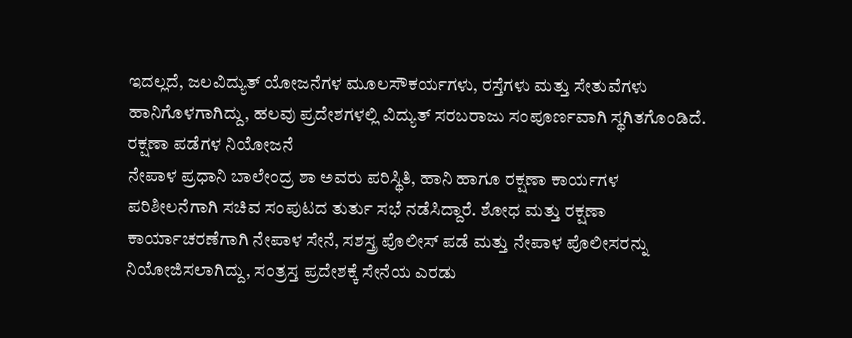ಇದಲ್ಲದೆ, ಜಲವಿದ್ಯುತ್ ಯೋಜನೆಗಳ ಮೂಲಸೌಕರ್ಯಗಳು, ರಸ್ತೆಗಳು ಮತ್ತು ಸೇತುವೆಗಳು ಹಾನಿಗೊಳಗಾಗಿದ್ದು, ಹಲವು ಪ್ರದೇಶಗಳಲ್ಲಿ ವಿದ್ಯುತ್ ಸರಬರಾಜು ಸಂಪೂರ್ಣವಾಗಿ ಸ್ಥಗಿತಗೊಂಡಿದೆ.
ರಕ್ಷಣಾ ಪಡೆಗಳ ನಿಯೋಜನೆ
ನೇಪಾಳ ಪ್ರಧಾನಿ ಬಾಲೇಂದ್ರ ಶಾ ಅವರು ಪರಿಸ್ಥಿತಿ, ಹಾನಿ ಹಾಗೂ ರಕ್ಷಣಾ ಕಾರ್ಯಗಳ ಪರಿಶೀಲನೆಗಾಗಿ ಸಚಿವ ಸಂಪುಟದ ತುರ್ತು ಸಭೆ ನಡೆಸಿದ್ದಾರೆ. ಶೋಧ ಮತ್ತು ರಕ್ಷಣಾ ಕಾರ್ಯಾಚರಣೆಗಾಗಿ ನೇಪಾಳ ಸೇನೆ, ಸಶಸ್ತ್ರ ಪೊಲೀಸ್ ಪಡೆ ಮತ್ತು ನೇಪಾಳ ಪೊಲೀಸರನ್ನು ನಿಯೋಜಿಸಲಾಗಿದ್ದು, ಸಂತ್ರಸ್ತ ಪ್ರದೇಶಕ್ಕೆ ಸೇನೆಯ ಎರಡು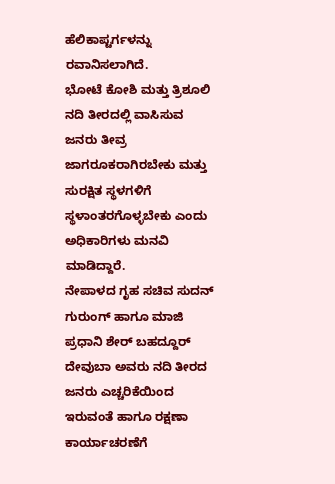ಹೆಲಿಕಾಪ್ಟರ್ಗಳನ್ನು ರವಾನಿಸಲಾಗಿದೆ.
ಭೋಟೆ ಕೋಶಿ ಮತ್ತು ತ್ರಿಶೂಲಿ ನದಿ ತೀರದಲ್ಲಿ ವಾಸಿಸುವ ಜನರು ತೀವ್ರ ಜಾಗರೂಕರಾಗಿರಬೇಕು ಮತ್ತು ಸುರಕ್ಷಿತ ಸ್ಥಳಗಳಿಗೆ ಸ್ಥಳಾಂತರಗೊಳ್ಳಬೇಕು ಎಂದು ಅಧಿಕಾರಿಗಳು ಮನವಿ ಮಾಡಿದ್ದಾರೆ.
ನೇಪಾಳದ ಗೃಹ ಸಚಿವ ಸುದನ್ ಗುರುಂಗ್ ಹಾಗೂ ಮಾಜಿ ಪ್ರಧಾನಿ ಶೇರ್ ಬಹದ್ದೂರ್ ದೇವುಬಾ ಅವರು ನದಿ ತೀರದ ಜನರು ಎಚ್ಚರಿಕೆಯಿಂದ ಇರುವಂತೆ ಹಾಗೂ ರಕ್ಷಣಾ ಕಾರ್ಯಾಚರಣೆಗೆ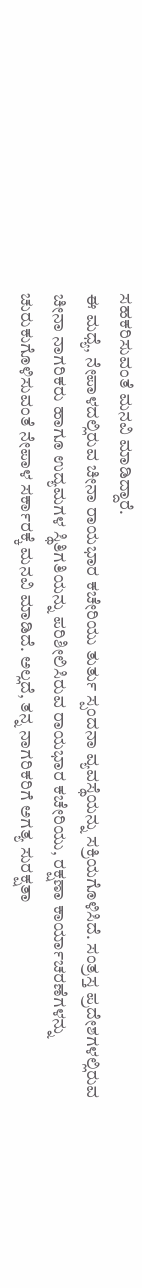ಸಹಕರಿಸುವಂತೆ ಮನವಿ ಮಾಡಿದ್ದಾರೆ.
ಈ ಮಧ್ಯೆ, ನೇಪಾಳದಲ್ಲಿರುವ ಚೀನಾ ರಾಯಭಾರ ಕಚೇರಿಯು ತುರ್ತು ಸ್ಪಂದನಾ ವ್ಯವಸ್ಥೆಯನ್ನು ಸಕ್ರಿಯಗೊಳಿಸಿದೆ. ಸಂತ್ರಸ್ತ ಪ್ರದೇಶಗಳಲ್ಲಿರುವ ಚೀನಾ ನಾಗರಿಕರು ಹಾಗೂ ಉದ್ಯಮಗಳ ಸ್ಥಿತಿಗತಿಯನ್ನು ಪರಿಶೀಲಿಸಿರುವ ರಾಯಭಾರ ಕಚೇರಿಯು, ರಕ್ಷಣಾ ಕಾರ್ಯಾಚರಣೆಗಳನ್ನು ಚುರುಕುಗೊಳಿಸುವಂತೆ ನೇಪಾಳ ಸರ್ಕಾರಕ್ಕೆ ಮನವಿ ಮಾಡಿದೆ. ಅಲ್ಲದೆ, ತನ್ನ ನಾಗರಿಕರಿಗೆ ಅಗತ್ಯ ಸುರಕ್ಷತಾ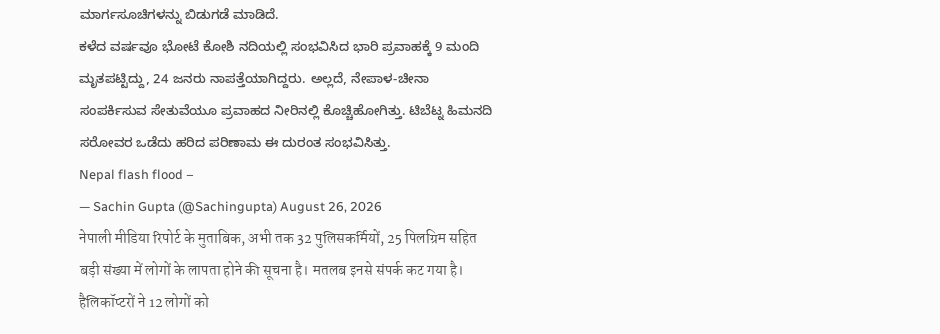ಮಾರ್ಗಸೂಚಿಗಳನ್ನು ಬಿಡುಗಡೆ ಮಾಡಿದೆ.
ಕಳೆದ ವರ್ಷವೂ ಭೋಟೆ ಕೋಶಿ ನದಿಯಲ್ಲಿ ಸಂಭವಿಸಿದ ಭಾರಿ ಪ್ರವಾಹಕ್ಕೆ 9 ಮಂದಿ ಮೃತಪಟ್ಟಿದ್ದು, 24 ಜನರು ನಾಪತ್ತೆಯಾಗಿದ್ದರು. ಅಲ್ಲದೆ, ನೇಪಾಳ-ಚೀನಾ ಸಂಪರ್ಕಿಸುವ ಸೇತುವೆಯೂ ಪ್ರವಾಹದ ನೀರಿನಲ್ಲಿ ಕೊಚ್ಚಿಹೋಗಿತ್ತು. ಟಿಬೆಟ್ನ ಹಿಮನದಿ ಸರೋವರ ಒಡೆದು ಹರಿದ ಪರಿಣಾಮ ಈ ದುರಂತ ಸಂಭವಿಸಿತ್ತು.
Nepal flash flood –
— Sachin Gupta (@Sachingupta) August 26, 2026
नेपाली मीडिया रिपोर्ट के मुताबिक, अभी तक 32 पुलिसकर्मियों, 25 पिलग्रिम सहित बड़ी संख्या में लोगों के लापता होने की सूचना है। मतलब इनसे संपर्क कट गया है। हैलिकॉप्टरों ने 12 लोगों को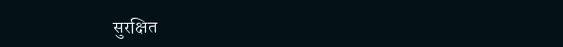सुरक्षित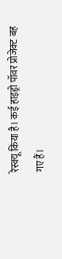रेस्क्यू किया है। कई हाइड्रो पॉवर प्रोजेक्ट बह गए हैं।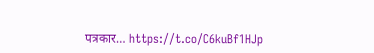पत्रकार… https://t.co/C6kuBf1HJp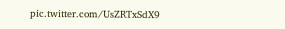pic.twitter.com/UsZRTxSdX9